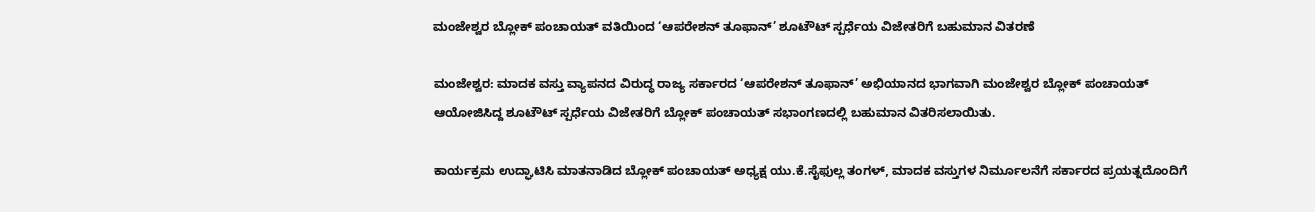ಮಂಜೇಶ್ವರ ಬ್ಲೋಕ್ ಪಂಚಾಯತ್ ವತಿಯಿಂದ ‘ಆಪರೇಶನ್ ತೂಫಾನ್’ ಶೂಟೌಟ್ ಸ್ಪರ್ಧೆಯ ವಿಜೇತರಿಗೆ ಬಹುಮಾನ ವಿತರಣೆ

ಮಂಜೇಶ್ವರ: ಮಾದಕ ವಸ್ತು ವ್ಯಾಪನದ ವಿರುದ್ಧ ರಾಜ್ಯ ಸರ್ಕಾರದ ‘ಆಪರೇಶನ್ ತೂಫಾನ್’ ಅಭಿಯಾನದ ಭಾಗವಾಗಿ ಮಂಜೇಶ್ವರ ಬ್ಲೋಕ್ ಪಂಚಾಯತ್ ಆಯೋಜಿಸಿದ್ದ ಶೂಟೌಟ್ ಸ್ಪರ್ಧೆಯ ವಿಜೇತರಿಗೆ ಬ್ಲೋಕ್ ಪಂಚಾಯತ್ ಸಭಾಂಗಣದಲ್ಲಿ ಬಹುಮಾನ ವಿತರಿಸಲಾಯಿತು.

ಕಾರ್ಯಕ್ರಮ ಉದ್ಘಾಟಿಸಿ ಮಾತನಾಡಿದ ಬ್ಲೋಕ್ ಪಂಚಾಯತ್ ಅಧ್ಯಕ್ಷ ಯು.ಕೆ.ಸೈಫುಲ್ಲ ತಂಗಳ್, ಮಾದಕ ವಸ್ತುಗಳ ನಿರ್ಮೂಲನೆಗೆ ಸರ್ಕಾರದ ಪ್ರಯತ್ನದೊಂದಿಗೆ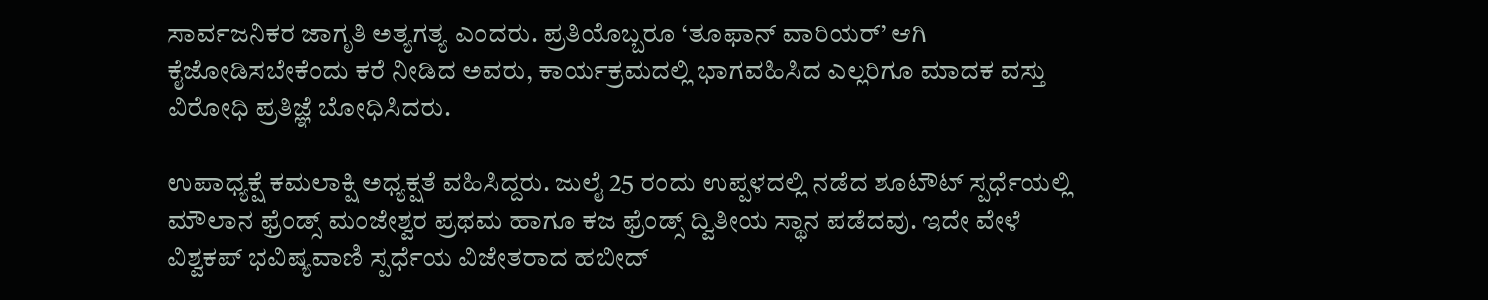ಸಾರ್ವಜನಿಕರ ಜಾಗೃತಿ ಅತ್ಯಗತ್ಯ ಎಂದರು. ಪ್ರತಿಯೊಬ್ಬರೂ ‘ತೂಫಾನ್ ವಾರಿಯರ್’ ಆಗಿ ಕೈಜೋಡಿಸಬೇಕೆಂದು ಕರೆ ನೀಡಿದ ಅವರು, ಕಾರ್ಯಕ್ರಮದಲ್ಲಿ ಭಾಗವಹಿಸಿದ ಎಲ್ಲರಿಗೂ ಮಾದಕ ವಸ್ತು ವಿರೋಧಿ ಪ್ರತಿಜ್ಞೆ ಬೋಧಿಸಿದರು.

ಉಪಾಧ್ಯಕ್ಷೆ ಕಮಲಾಕ್ಷಿ ಅಧ್ಯಕ್ಷತೆ ವಹಿಸಿದ್ದರು. ಜುಲೈ 25 ರಂದು ಉಪ್ಪಳದಲ್ಲಿ ನಡೆದ ಶೂಟೌಟ್ ಸ್ಪರ್ಧೆಯಲ್ಲಿ ಮೌಲಾನ ಫ್ರೆಂಡ್ಸ್ ಮಂಜೇಶ್ವರ ಪ್ರಥಮ ಹಾಗೂ ಕಜ ಫ್ರೆಂಡ್ಸ್ ದ್ವಿತೀಯ ಸ್ಥಾನ ಪಡೆದವು. ಇದೇ ವೇಳೆ ವಿಶ್ವಕಪ್ ಭವಿಷ್ಯವಾಣಿ ಸ್ಪರ್ಧೆಯ ವಿಜೇತರಾದ ಹಬೀದ್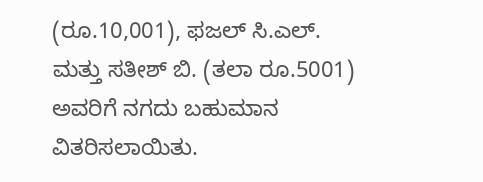(ರೂ.10,001), ಫಜಲ್ ಸಿ.ಎಲ್. ಮತ್ತು ಸತೀಶ್ ಬಿ. (ತಲಾ ರೂ.5001) ಅವರಿಗೆ ನಗದು ಬಹುಮಾನ ವಿತರಿಸಲಾಯಿತು.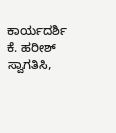ಕಾರ್ಯದರ್ಶಿ ಕೆ. ಹರೀಶ್ ಸ್ವಾಗತಿಸಿ,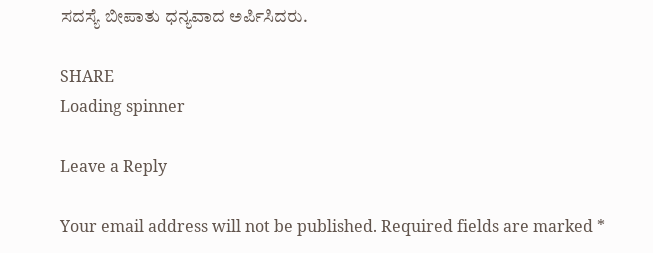ಸದಸ್ಯೆ ಬೀಪಾತು ಧನ್ಯವಾದ ಅರ್ಪಿಸಿದರು.

SHARE
Loading spinner

Leave a Reply

Your email address will not be published. Required fields are marked *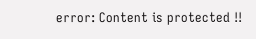error: Content is protected !!